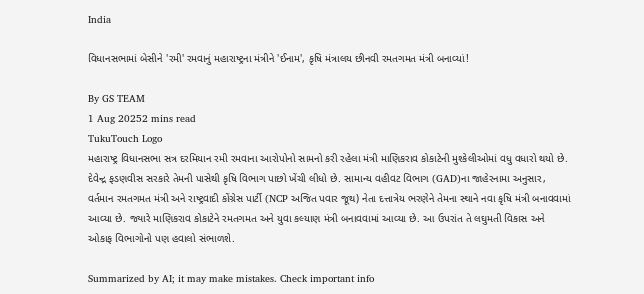India

વિધાનસભામાં બેસીને 'રમી' રમવાનું મહારાષ્ટ્રના મંત્રીને 'ઈનામ', કૃષિ મંત્રાલય છીનવી રમતગમત મંત્રી બનાવ્યાં!

By GS TEAM
1 Aug 20252 mins read
TukuTouch Logo
મહારાષ્ટ્ર વિધાનસભા સત્ર દરમિયાન રમી રમવાના આરોપોનો સામનો કરી રહેલા મંત્રી માણિકરાવ કોકાટેની મુશ્કેલીઓમાં વધુ વધારો થયો છે. દેવેન્દ્ર ફડણવીસ સરકારે તેમની પાસેથી કૃષિ વિભાગ પાછો ખેંચી લીધો છે. સામાન્ય વહીવટ વિભાગ (GAD)ના જાહેરનામા અનુસાર, વર્તમાન રમતગમત મંત્રી અને રાષ્ટ્રવાદી કોંગ્રેસ પાર્ટી (NCP અજિત પવાર જૂથ) નેતા દત્તાત્રેય ભરણેને તેમના સ્થાને નવા કૃષિ મંત્રી બનાવવામાં આવ્યા છે. જ્યારે માણિકરાવ કોકાટેને રમતગમત અને યુવા કલ્યાણ મંત્રી બનાવવામાં આવ્યા છે. આ ઉપરાંત તે લઘુમતી વિકાસ અને ઓકાફ વિભાગોનો પણ હવાલો સંભાળશે.

Summarized by AI; it may make mistakes. Check important info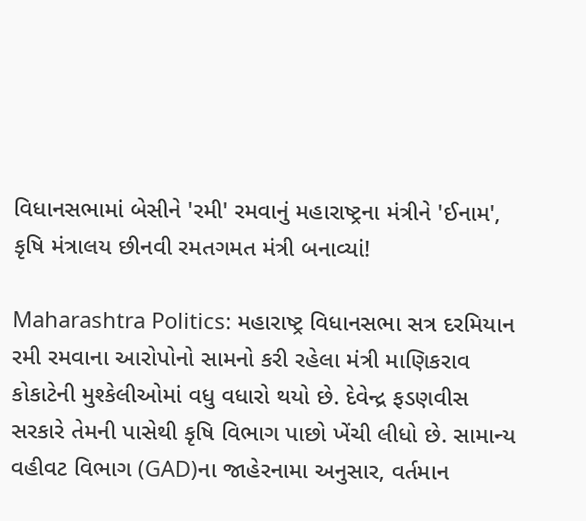વિધાનસભામાં બેસીને 'રમી' રમવાનું મહારાષ્ટ્રના મંત્રીને 'ઈનામ', કૃષિ મંત્રાલય છીનવી રમતગમત મંત્રી બનાવ્યાં!

Maharashtra Politics: મહારાષ્ટ્ર વિધાનસભા સત્ર દરમિયાન રમી રમવાના આરોપોનો સામનો કરી રહેલા મંત્રી માણિકરાવ કોકાટેની મુશ્કેલીઓમાં વધુ વધારો થયો છે. દેવેન્દ્ર ફડણવીસ સરકારે તેમની પાસેથી કૃષિ વિભાગ પાછો ખેંચી લીધો છે. સામાન્ય વહીવટ વિભાગ (GAD)ના જાહેરનામા અનુસાર, વર્તમાન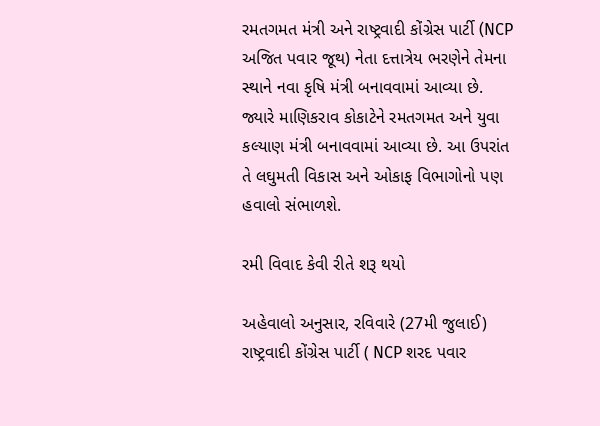રમતગમત મંત્રી અને રાષ્ટ્રવાદી કોંગ્રેસ પાર્ટી (NCP અજિત પવાર જૂથ) નેતા દત્તાત્રેય ભરણેને તેમના સ્થાને નવા કૃષિ મંત્રી બનાવવામાં આવ્યા છે. જ્યારે માણિકરાવ કોકાટેને રમતગમત અને યુવા કલ્યાણ મંત્રી બનાવવામાં આવ્યા છે. આ ઉપરાંત તે લઘુમતી વિકાસ અને ઓકાફ વિભાગોનો પણ હવાલો સંભાળશે.

રમી વિવાદ કેવી રીતે શરૂ થયો

અહેવાલો અનુસાર, રવિવારે (27મી જુલાઈ) રાષ્ટ્રવાદી કોંગ્રેસ પાર્ટી ( NCP શરદ પવાર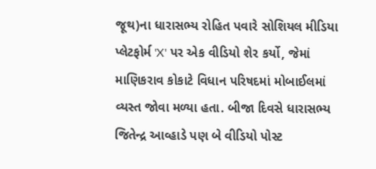જૂથ)ના ધારાસભ્ય રોહિત પવારે સોશિયલ મીડિયા પ્લેટફોર્મ 'X' પર એક વીડિયો શેર કર્યો, જેમાં માણિકરાવ કોકાટે વિધાન પરિષદમાં મોબાઈલમાં વ્યસ્ત જોવા મળ્યા હતા. બીજા દિવસે ધારાસભ્ય જિતેન્દ્ર આવ્હાડે પણ બે વીડિયો પોસ્ટ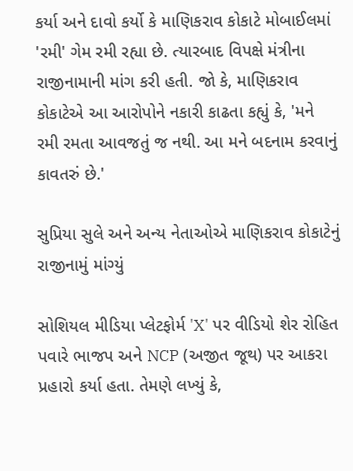કર્યા અને દાવો કર્યો કે માણિકરાવ કોકાટે મોબાઈલમાં 'રમી' ગેમ રમી રહ્યા છે. ત્યારબાદ વિપક્ષે મંત્રીના રાજીનામાની માંગ કરી હતી. જો કે, માણિકરાવ કોકાટેએ આ આરોપોને નકારી કાઢતા કહ્યું કે, 'મને રમી રમતા આવજતું જ નથી. આ મને બદનામ કરવાનું કાવતરું છે.'

સુપ્રિયા સુલે અને અન્ય નેતાઓએ માણિકરાવ કોકાટેનું રાજીનામું માંગ્યું

સોશિયલ મીડિયા પ્લેટફોર્મ 'X' પર વીડિયો શેર રોહિત પવારે ભાજપ અને NCP (અજીત જૂથ) પર આકરા પ્રહારો કર્યા હતા. તેમણે લખ્યું કે,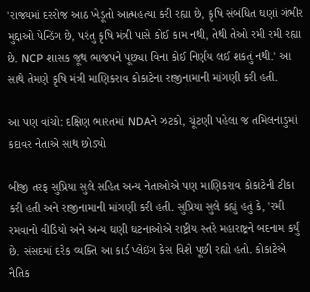'રાજ્યમાં દરરોજ આઠ ખેડૂતો આત્મહત્યા કરી રહ્યા છે, કૃષિ સંબંધિત ઘણાં ગંભીર મુદ્દાઓ પેન્ડિંગ છે, પરંતુ કૃષિ મંત્રી પાસે કોઈ કામ નથી, તેથી તેઓ રમી રમી રહ્યા છે. NCP શાસક જૂથ ભાજપને પૂછ્યા વિના કોઈ નિર્ણય લઈ શકતું નથી.' આ સાથે તેમણે કૃષિ મંત્રી માણિકરાવ કોકાટેના રાજીનામાની માંગણી કરી હતી.

આ પણ વાંચો: દક્ષિણ ભારતમાં NDAને ઝટકો, ચૂંટણી પહેલા જ તમિલનાડુમાં કદાવર નેતાએ સાથ છોડ્યો

બીજી તરફ સુપ્રિયા સુલે સહિત અન્ય નેતાઓએ પણ માણિકરાવ કોકાટેની ટીકા કરી હતી અને રાજીનામાની માંગણી કરી હતી. સુપ્રિયા સુલે કહ્યું હતું કે, 'રમી રમવાનો વીડિયો અને અન્ય ઘણી ઘટનાઓએ રાષ્ટ્રીય સ્તરે મહારાષ્ટ્રને બદનામ કર્યું છે. સંસદમાં દરેક વ્યક્તિ આ કાર્ડ પ્લેઇંગ કેસ વિશે પૂછી રહ્યો હતો. કોકાટેએ નૈતિક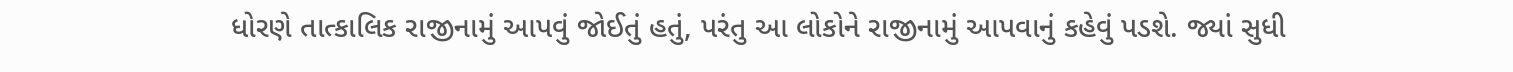ધોરણે તાત્કાલિક રાજીનામું આપવું જોઈતું હતું, પરંતુ આ લોકોને રાજીનામું આપવાનું કહેવું પડશે. જ્યાં સુધી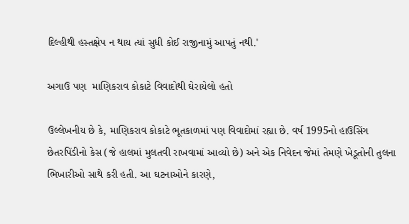દિલ્હીથી હસ્તક્ષેપ ન થાય ત્યાં સુધી કોઈ રાજીનામું આપતું નથી.'

અગાઉ પણ  માણિકરાવ કોકાટે વિવાદોથી ઘેરાયેલો હતો

ઉલ્લેખનીય છે કે, માણિકરાવ કોકાટે ભૂતકાળમાં પણ વિવાદોમાં રહ્યા છે. વર્ષ 1995નો હાઉસિંગ છેતરપિંડીનો કેસ (જે હાલમાં મુલતવી રાખવામાં આવ્યો છે) અને એક નિવેદન જેમાં તેમણે ખેડૂતોની તુલના ભિખારીઓ સાથે કરી હતી. આ ઘટનાઓને કારણે,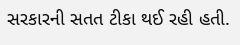સરકારની સતત ટીકા થઈ રહી હતી.